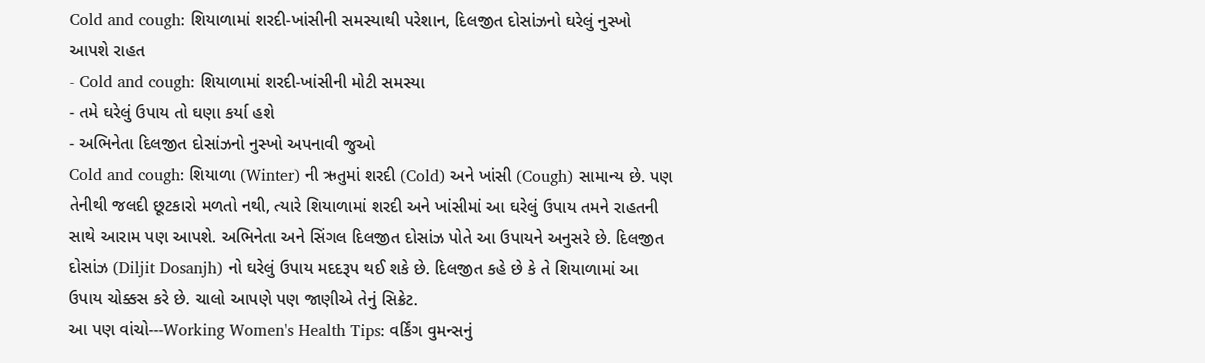Cold and cough: શિયાળામાં શરદી-ખાંસીની સમસ્યાથી પરેશાન, દિલજીત દોસાંઝનો ઘરેલું નુસ્ખો આપશે રાહત
- Cold and cough: શિયાળામાં શરદી-ખાંસીની મોટી સમસ્યા
- તમે ઘરેલું ઉપાય તો ઘણા કર્યા હશે
- અભિનેતા દિલજીત દોસાંઝનો નુસ્ખો અપનાવી જુઓ
Cold and cough: શિયાળા (Winter) ની ઋતુમાં શરદી (Cold) અને ખાંસી (Cough) સામાન્ય છે. પણ તેનીથી જલદી છૂટકારો મળતો નથી, ત્યારે શિયાળામાં શરદી અને ખાંસીમાં આ ઘરેલું ઉપાય તમને રાહતની સાથે આરામ પણ આપશે. અભિનેતા અને સિંગલ દિલજીત દોસાંઝ પોતે આ ઉપાયને અનુસરે છે. દિલજીત દોસાંઝ (Diljit Dosanjh) નો ઘરેલું ઉપાય મદદરૂપ થઈ શકે છે. દિલજીત કહે છે કે તે શિયાળામાં આ ઉપાય ચોક્કસ કરે છે. ચાલો આપણે પણ જાણીએ તેનું સિક્રેટ.
આ પણ વાંચો---Working Women's Health Tips: વર્કિંગ વુમન્સનું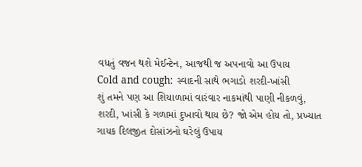વધતું વજન થશે મેઈન્ટેન, આજથી જ અપનાવો આ ઉપાય
Cold and cough: સ્વાદની સાથે ભગાડો શરદી-ખાંસી
શું તમને પણ આ શિયાળામાં વારંવાર નાકમાંથી પાણી નીકળવું, શરદી, ખાંસી કે ગળામાં દુખાવો થાય છે? જો એમ હોય તો, પ્રખ્યાત ગાયક દિલજીત દોસાંઝનો ઘરેલું ઉપાય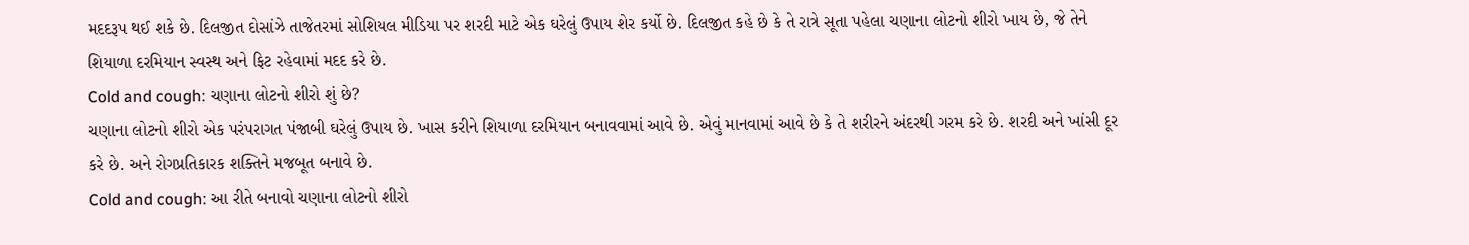મદદરૂપ થઈ શકે છે. દિલજીત દોસાંઝે તાજેતરમાં સોશિયલ મીડિયા પર શરદી માટે એક ઘરેલું ઉપાય શેર કર્યો છે. દિલજીત કહે છે કે તે રાત્રે સૂતા પહેલા ચણાના લોટનો શીરો ખાય છે, જે તેને શિયાળા દરમિયાન સ્વસ્થ અને ફિટ રહેવામાં મદદ કરે છે.
Cold and cough: ચણાના લોટનો શીરો શું છે?
ચણાના લોટનો શીરો એક પરંપરાગત પંજાબી ઘરેલું ઉપાય છે. ખાસ કરીને શિયાળા દરમિયાન બનાવવામાં આવે છે. એવું માનવામાં આવે છે કે તે શરીરને અંદરથી ગરમ કરે છે. શરદી અને ખાંસી દૂર કરે છે. અને રોગપ્રતિકારક શક્તિને મજબૂત બનાવે છે.
Cold and cough: આ રીતે બનાવો ચણાના લોટનો શીરો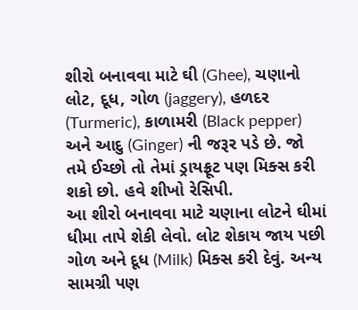શીરો બનાવવા માટે ઘી (Ghee), ચણાનો લોટ, દૂધ, ગોળ (jaggery), હળદર (Turmeric), કાળામરી (Black pepper) અને આદુ (Ginger) ની જરૂર પડે છે. જો તમે ઈચ્છો તો તેમાં ડ્રાયફ્રૂટ પણ મિક્સ કરી શકો છો. હવે શીખો રેસિપી.
આ શીરો બનાવવા માટે ચણાના લોટને ઘીમાં ધીમા તાપે શેકી લેવો. લોટ શેકાય જાય પછી ગોળ અને દૂધ (Milk) મિક્સ કરી દેવું. અન્ય સામગ્રી પણ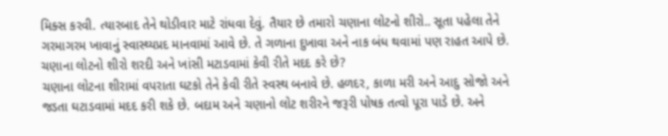મિક્સ કરવી. ત્યારબાદ તેને થોડીવાર માટે રાંધવા દેવું. તૈયાર છે તમારો ચણાના લોટનો શીરો.. સૂતા પહેલા તેને ગરમાગરમ ખાવાનું સ્વાસ્થ્યપ્રદ માનવામાં આવે છે. તે ગળાના દુખાવા અને નાક બંધ થવામાં પણ રાહત આપે છે.
ચણાના લોટનો શીરો શરદી અને ખાંસી મટાડવામાં કેવી રીતે મદદ કરે છે?
ચણાના લોટના શીરામાં વપરાતા ઘટકો તેને કેવી રીતે સ્વસ્થ બનાવે છે. હળદર, કાળા મરી અને આદુ સોજો અને જડતા ઘટાડવામાં મદદ કરી શકે છે. બદામ અને ચણાનો લોટ શરીરને જરૂરી પોષક તત્વો પૂરા પાડે છે. અને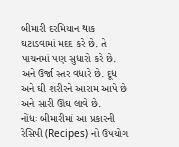બીમારી દરમિયાન થાક ઘટાડવામાં મદદ કરે છે. તે પાચનમાં પણ સુધારો કરે છે. અને ઉર્જા સ્તર વધારે છે. દૂધ અને ઘી શરીરને આરામ આપે છે અને સારી ઊંઘ લાવે છે.
નોંધઃ બીમારીમાં આ પ્રકારની રેસિપી (Recipes) નો ઉપયોગ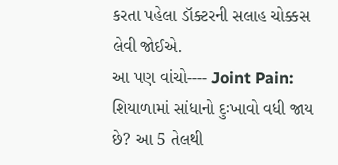કરતા પહેલા ડૉક્ટરની સલાહ ચોક્કસ લેવી જોઈએ.
આ પણ વાંચો---- Joint Pain: શિયાળામાં સાંધાનો દુઃખાવો વધી જાય છે? આ 5 તેલથી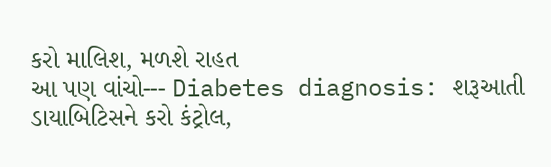કરો માલિશ, મળશે રાહત
આ પણ વાંચો--- Diabetes diagnosis: શરૂઆતી ડાયાબિટિસને કરો કંટ્રોલ,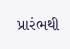પ્રારંભથી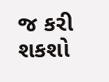જ કરી શકશો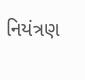નિયંત્રણ